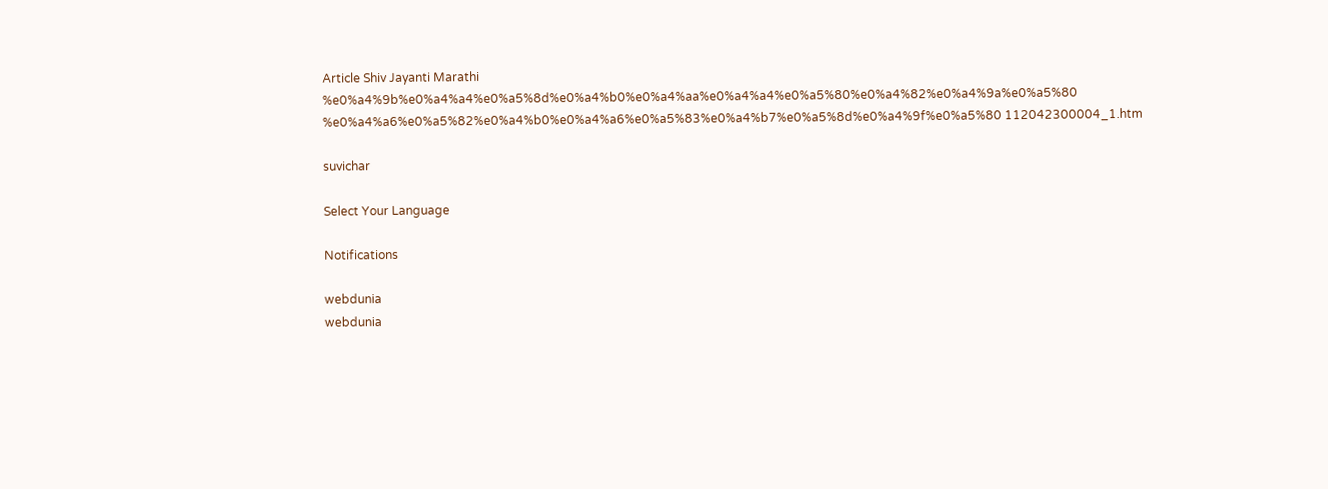Article Shiv Jayanti Marathi %e0%a4%9b%e0%a4%a4%e0%a5%8d%e0%a4%b0%e0%a4%aa%e0%a4%a4%e0%a5%80%e0%a4%82%e0%a4%9a%e0%a5%80 %e0%a4%a6%e0%a5%82%e0%a4%b0%e0%a4%a6%e0%a5%83%e0%a4%b7%e0%a5%8d%e0%a4%9f%e0%a5%80 112042300004_1.htm

suvichar

Select Your Language

Notifications

webdunia
webdunia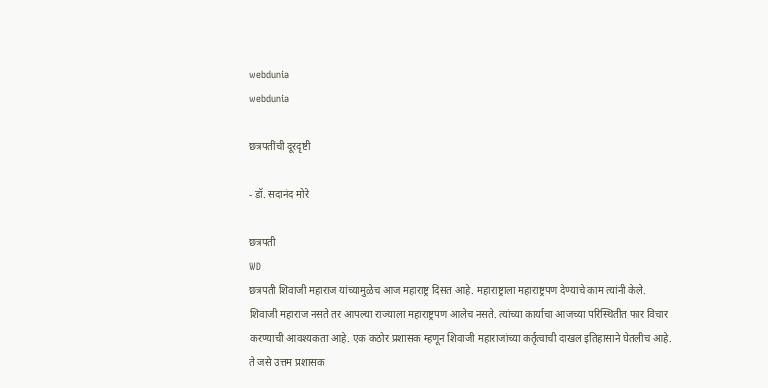webdunia
webdunia

छत्रपतींची दूरदृष्टी

- डॉ. सदानंद मोरे

छत्रपती
WD
छत्रपती शिवाजी महाराज यांच्यामुळेच आज महाराष्ट्र दिसत आहे. महाराष्ट्राला महाराष्ट्रपण देण्याचे काम त्यांनी केले. शिवाजी महाराज नसते तर आपल्या राज्याला महाराष्ट्रपण आलेच नसते. त्यांच्या कार्याचा आजच्या ‍परिस्थितीत फार विचार करण्याची आवश्यकता आहे. एक कठोर प्रशासक म्हणून शिवाजी महाराजांच्या कर्तृत्वाची दाखल इतिहासाने घेतलीच आहे. ते जसे उत्तम प्रशासक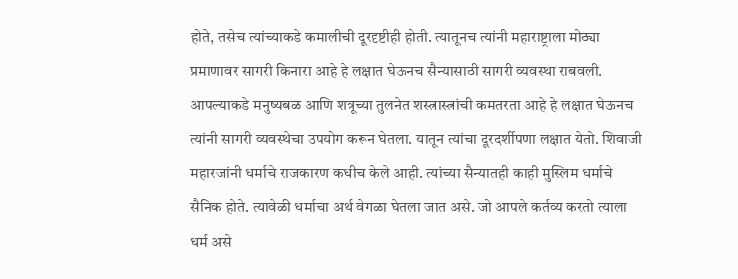होते, तसेच त्यांच्याकडे कमालीची दूरदृष्टीही होती. त्यातूनच त्यांनी महाराष्ट्राला मोठ्या प्रमाणावर सागरी किनारा आहे हे लक्षात घेऊनच सैन्यासाठी सागरी व्यवस्था राबवली. आपल्याकडे मनुष्यबळ आणि शत्रूच्या तुलनेत शस्त्रास्त्रांची कमतरता आहे हे लक्षात घेऊनच त्यांनी सागरी व्यवस्थेचा उपयोग करून घेतला. यातून त्यांचा दूरदर्शीपणा लक्षात येतो. शिवाजी महारजांनी धर्माचे राजकारण कधीच केले आही. त्यांच्या सैन्यातही काही मुस्लिम धर्माचे सैनिक होते. त्यावेळी धर्माचा अर्थ वेगळा घेतला जात असे. जो आपले कर्तव्य करतो त्याला धर्म असे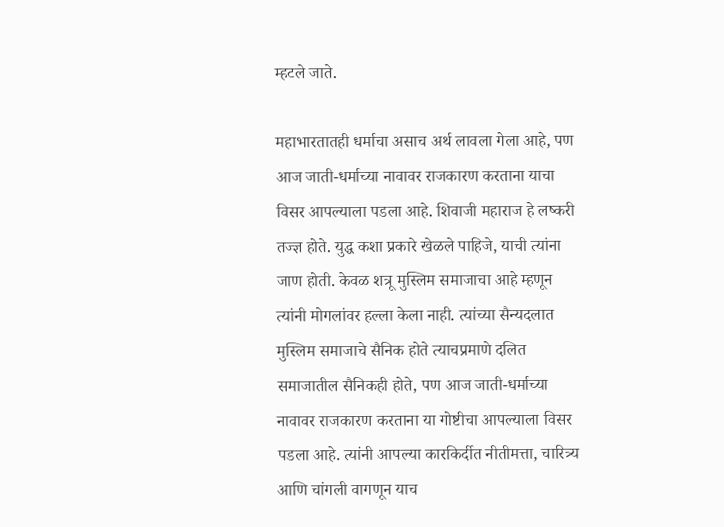म्हटले जाते.

महाभारतातही धर्माचा असाच अर्थ लावला गेला आहे, पण आज जाती-धर्माच्या नावावर राजकारण करताना याचा विसर आपल्याला पडला आहे. शिवाजी महाराज हे लष्करी तज्ज्ञ होते. युद्ध कशा प्रकारे खेळले पाहिजे, याची त्यांना जाण होती. केवळ शत्रू मुस्लिम समाजाचा आहे म्हणून त्यांनी मोगलांवर हल्ला केला नाही. त्यांच्या सैन्यदलात मुस्लिम समाजाचे सैनिक होते त्याचप्रमाणे दलित समाजातील सैनिकही होते, पण आज जाती-धर्माच्या नावावर राजकारण करताना या गोष्टीचा आपल्याला विसर पडला आहे. त्यांनी आपल्या कारकिर्दीत नीतीमत्ता, चारित्र्य आणि चांगली वागणून याच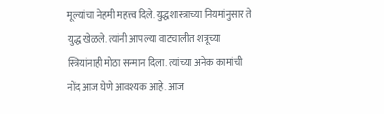मूल्यांचा नेहमी महत्त्व दिले. युद्धशास्त्राच्या नियमांनुसार ते युद्ध खेळले. त्यांनी आपल्या वाटचालीत शत्रूच्या स्त्रियांनाही मोठा सन्मान दिला. त्यांच्या अनेक कामांची नोंद आज घेणे आवश्यक आहे. आज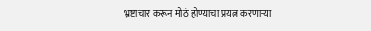भ्रष्टाचार करून मोठं होण्याचा प्रयत्न करणार्‍या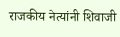राजकीय नेत्यांनी शिवाजी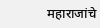महाराजांचे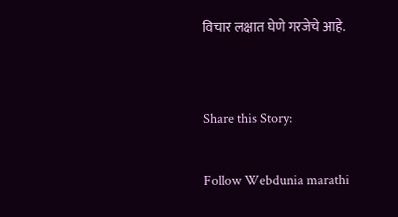विचार लक्षात घेणे गरजेचे आहे.


Share this Story:

Follow Webdunia marathi